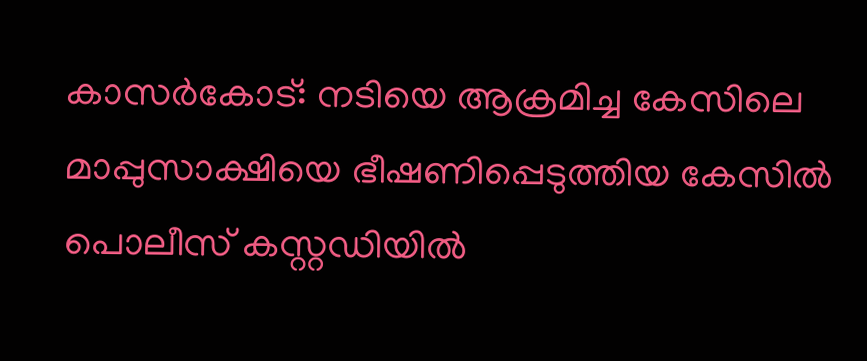കാസർകോട്: നടിയെ ആക്രമിച്ച കേസിലെ മാപ്പുസാക്ഷിയെ ഭീഷണിപ്പെടുത്തിയ കേസിൽ പൊലീസ് കസ്റ്റഡിയിൽ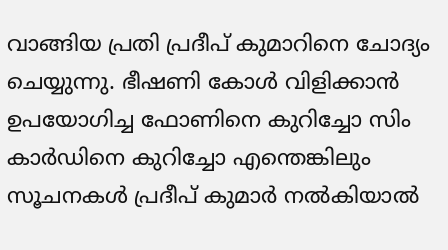വാങ്ങിയ പ്രതി പ്രദീപ് കുമാറിനെ ചോദ്യം ചെയ്യുന്നു. ഭീഷണി കോൾ വിളിക്കാൻ ഉപയോഗിച്ച ഫോണിനെ കുറിച്ചോ സിം കാർഡിനെ കുറിച്ചോ എന്തെങ്കിലും സൂചനകൾ പ്രദീപ് കുമാർ നൽകിയാൽ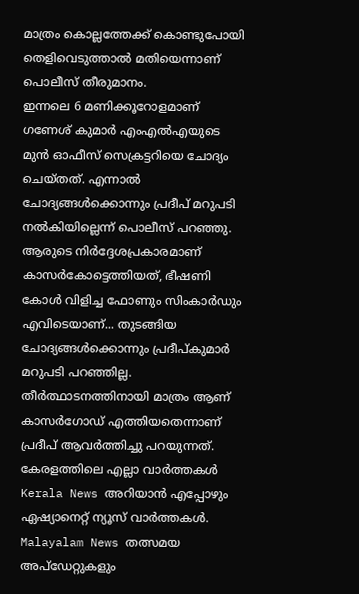മാത്രം കൊല്ലത്തേക്ക് കൊണ്ടുപോയി തെളിവെടുത്താൽ മതിയെന്നാണ് പൊലീസ് തീരുമാനം.
ഇന്നലെ 6 മണിക്കൂറോളമാണ് ഗണേശ് കുമാർ എംഎൽഎയുടെ മുൻ ഓഫീസ് സെക്രട്ടറിയെ ചോദ്യം ചെയ്തത്. എന്നാൽ ചോദ്യങ്ങൾക്കൊന്നും പ്രദീപ് മറുപടി നൽകിയില്ലെന്ന് പൊലീസ് പറഞ്ഞു. ആരുടെ നിർദ്ദേശപ്രകാരമാണ് കാസർകോട്ടെത്തിയത്, ഭീഷണി കോൾ വിളിച്ച ഫോണും സിംകാർഡും എവിടെയാണ്... തുടങ്ങിയ ചോദ്യങ്ങൾക്കൊന്നും പ്രദീപ്കുമാർ മറുപടി പറഞ്ഞില്ല. തീർത്ഥാടനത്തിനായി മാത്രം ആണ് കാസർഗോഡ് എത്തിയതെന്നാണ് പ്രദീപ് ആവർത്തിച്ചു പറയുന്നത്.
കേരളത്തിലെ എല്ലാ വാർത്തകൾ Kerala News അറിയാൻ എപ്പോഴും ഏഷ്യാനെറ്റ് ന്യൂസ് വാർത്തകൾ. Malayalam News തത്സമയ അപ്ഡേറ്റുകളും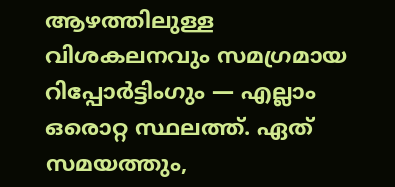ആഴത്തിലുള്ള വിശകലനവും സമഗ്രമായ റിപ്പോർട്ടിംഗും — എല്ലാം ഒരൊറ്റ സ്ഥലത്ത്. ഏത് സമയത്തും,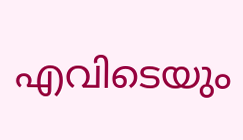എവിടെയും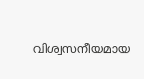വിശ്വസനീയമായ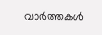വാർത്തകൾ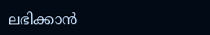ലഭിക്കാൻ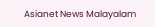Asianet News Malayalam